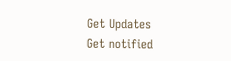Get Updates
Get notified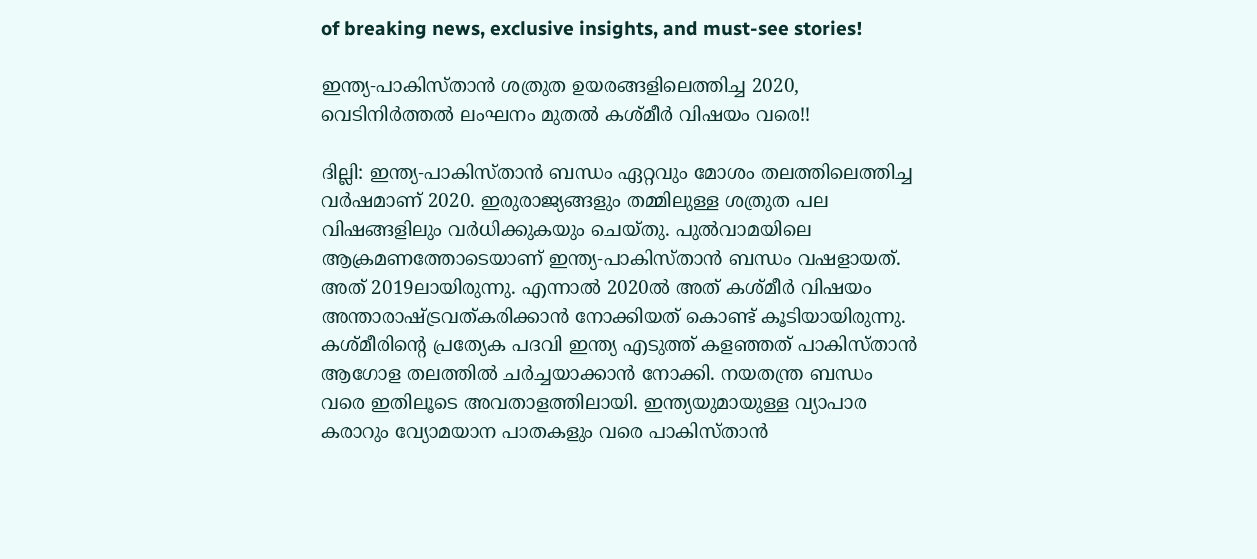of breaking news, exclusive insights, and must-see stories!

ഇന്ത്യ-പാകിസ്താന്‍ ശത്രുത ഉയരങ്ങളിലെത്തിച്ച 2020, വെടിനിര്‍ത്തല്‍ ലംഘനം മുതല്‍ കശ്മീര്‍ വിഷയം വരെ!!

ദില്ലി: ഇന്ത്യ-പാകിസ്താന്‍ ബന്ധം ഏറ്റവും മോശം തലത്തിലെത്തിച്ച വര്‍ഷമാണ് 2020. ഇരുരാജ്യങ്ങളും തമ്മിലുള്ള ശത്രുത പല വിഷങ്ങളിലും വര്‍ധിക്കുകയും ചെയ്തു. പുല്‍വാമയിലെ ആക്രമണത്തോടെയാണ് ഇന്ത്യ-പാകിസ്താന്‍ ബന്ധം വഷളായത്. അത് 2019ലായിരുന്നു. എന്നാല്‍ 2020ല്‍ അത് കശ്മീര്‍ വിഷയം അന്താരാഷ്ട്രവത്കരിക്കാന്‍ നോക്കിയത് കൊണ്ട് കൂടിയായിരുന്നു. കശ്മീരിന്റെ പ്രത്യേക പദവി ഇന്ത്യ എടുത്ത് കളഞ്ഞത് പാകിസ്താന്‍ ആഗോള തലത്തില്‍ ചര്‍ച്ചയാക്കാന്‍ നോക്കി. നയതന്ത്ര ബന്ധം വരെ ഇതിലൂടെ അവതാളത്തിലായി. ഇന്ത്യയുമായുള്ള വ്യാപാര കരാറും വ്യോമയാന പാതകളും വരെ പാകിസ്താന്‍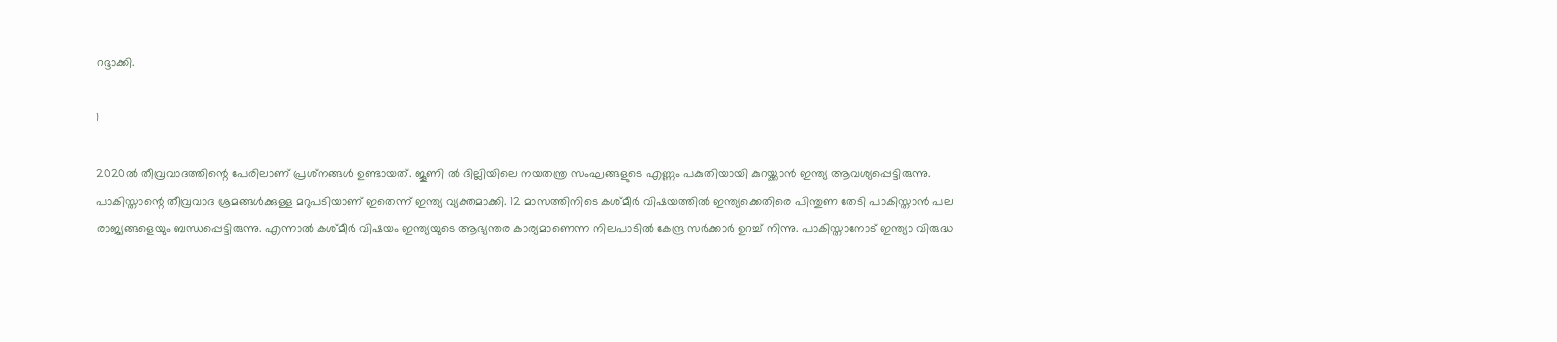റദ്ദാക്കി.

1

2020ല്‍ തീവ്രവാദത്തിന്റെ പേരിലാണ് പ്രശ്‌നങ്ങള്‍ ഉണ്ടായത്. ജൂണി ല്‍ ദില്ലിയിലെ നയതന്ത്ര സംഘങ്ങളുടെ എണ്ണം പകുതിയായി കുറയ്ക്കാന്‍ ഇന്ത്യ ആവശ്യപ്പെട്ടിരുന്നു. പാകിസ്താന്റെ തീവ്രവാദ ശ്രമങ്ങള്‍ക്കുള്ള മറുപടിയാണ് ഇതെന്ന് ഇന്ത്യ വ്യക്തമാക്കി. 12 മാസത്തിനിടെ കശ്മീര്‍ വിഷയത്തില്‍ ഇന്ത്യക്കെതിരെ പിന്തുണ തേടി പാകിസ്താന്‍ പല രാജ്യങ്ങളെയും ബന്ധപ്പെട്ടിരുന്നു. എന്നാല്‍ കശ്മീര്‍ വിഷയം ഇന്ത്യയുടെ ആഭ്യന്തര കാര്യമാണെന്ന നിലപാടില്‍ കേന്ദ്ര സര്‍ക്കാര്‍ ഉറച്ച് നിന്നു. പാകിസ്താനോട് ഇന്ത്യാ വിരുദ്ധ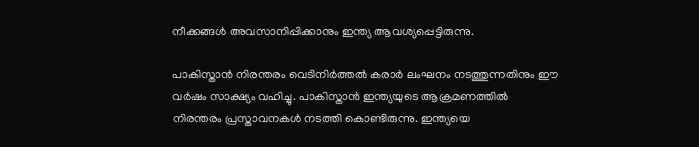നീക്കങ്ങള്‍ അവസാനിപ്പിക്കാനും ഇന്ത്യ ആവശ്യപ്പെട്ടിരുന്നു.

പാകിസ്താന്‍ നിരന്തരം വെടിനിര്‍ത്തല്‍ കരാര്‍ ലംഘനം നടത്തുന്നതിനും ഈ വര്‍ഷം സാക്ഷ്യം വഹിച്ചു. പാകിസ്താന്‍ ഇന്ത്യയുടെ ആക്രമണത്തില്‍ നിരന്തരം പ്രസ്താവനകള്‍ നടത്തി കൊണ്ടിരുന്നു. ഇന്ത്യയെ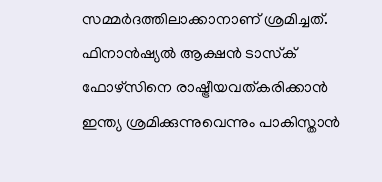സമ്മര്‍ദത്തിലാക്കാനാണ് ശ്രമിച്ചത്. ഫിനാന്‍ഷ്യല്‍ ആക്ഷന്‍ ടാസ്‌ക് ഫോഴ്‌സിനെ രാഷ്ട്രീയവത്കരിക്കാന്‍ ഇന്ത്യ ശ്രമിക്കുന്നുവെന്നും പാകിസ്താന്‍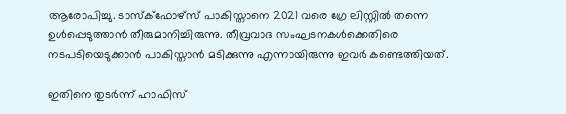ആരോപിച്ചു. ടാസ്‌ക്‌ഫോഴ്‌സ് പാകിസ്താനെ 2021 വരെ ഗ്രേ ലിസ്റ്റില്‍ തന്നെ ഉള്‍പ്പെടുത്താന്‍ തീരുമാനിച്ചിരുന്നു. തീവ്രവാദ സംഘടനകള്‍ക്കെതിരെ നടപടിയെടുക്കാന്‍ പാകിസ്താന്‍ മടിക്കുന്നു എന്നായിരുന്നു ഇവര്‍ കണ്ടെത്തിയത്.

ഇതിനെ തുടര്‍ന്ന് ഹാഫിസ്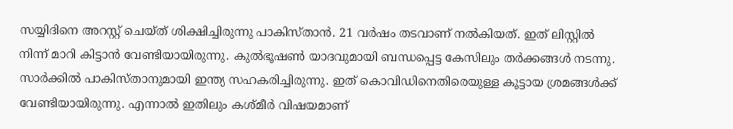സയ്യിദിനെ അറസ്റ്റ് ചെയ്ത് ശിക്ഷിച്ചിരുന്നു പാകിസ്താന്‍. 21 വര്‍ഷം തടവാണ് നല്‍കിയത്. ഇത് ലിസ്റ്റില്‍ നിന്ന് മാറി കിട്ടാന്‍ വേണ്ടിയായിരുന്നു. കുല്‍ഭൂഷണ്‍ യാദവുമായി ബന്ധപ്പെട്ട കേസിലും തര്‍ക്കങ്ങള്‍ നടന്നു. സാര്‍ക്കില്‍ പാകിസ്താനുമായി ഇന്ത്യ സഹകരിച്ചിരുന്നു. ഇത് കൊവിഡിനെതിരെയുള്ള കൂട്ടായ ശ്രമങ്ങള്‍ക്ക് വേണ്ടിയായിരുന്നു. എന്നാല്‍ ഇതിലും കശ്മീര്‍ വിഷയമാണ്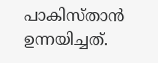പാകിസ്താന്‍ ഉന്നയിച്ചത്.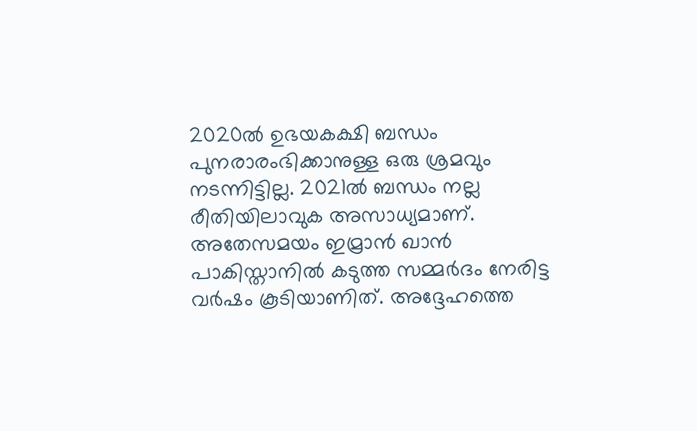2020ല്‍ ഉഭയകക്ഷി ബന്ധം പുനരാരംഭിക്കാനുള്ള ഒരു ശ്രമവും നടന്നിട്ടില്ല. 2021ല്‍ ബന്ധം നല്ല രീതിയിലാവുക അസാധ്യമാണ്. അതേസമയം ഇമ്രാന്‍ ഖാന്‍ പാകിസ്താനില്‍ കടുത്ത സമ്മര്‍ദം നേരിട്ട വര്‍ഷം കൂടിയാണിത്. അദ്ദേഹത്തെ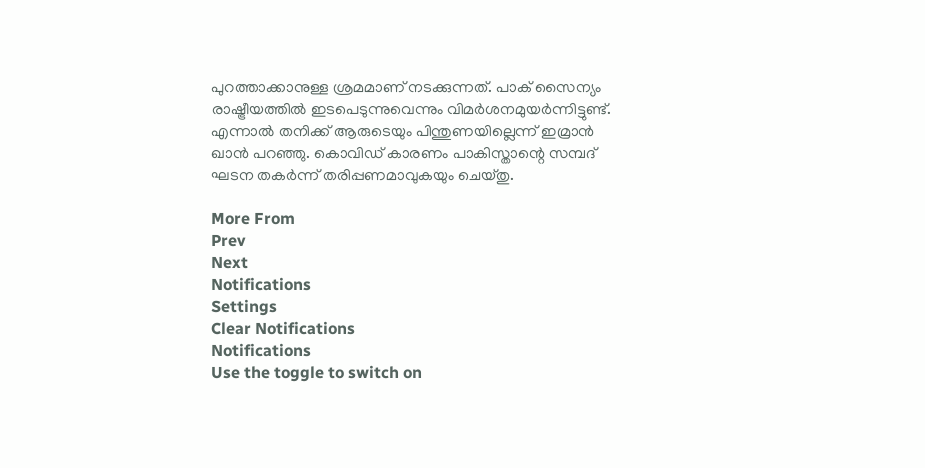പുറത്താക്കാനുള്ള ശ്രമമാണ് നടക്കുന്നത്. പാക് സൈന്യം രാഷ്ട്രീയത്തില്‍ ഇടപെടുന്നുവെന്നും വിമര്‍ശനമുയര്‍ന്നിട്ടുണ്ട്. എന്നാല്‍ തനിക്ക് ആരുടെയും പിന്തുണയില്ലെന്ന് ഇമ്രാന്‍ ഖാന്‍ പറഞ്ഞു. കൊവിഡ് കാരണം പാകിസ്താന്റെ സമ്പദ് ഘടന തകര്‍ന്ന് തരിപ്പണമാവുകയും ചെയ്തു.

More From
Prev
Next
Notifications
Settings
Clear Notifications
Notifications
Use the toggle to switch on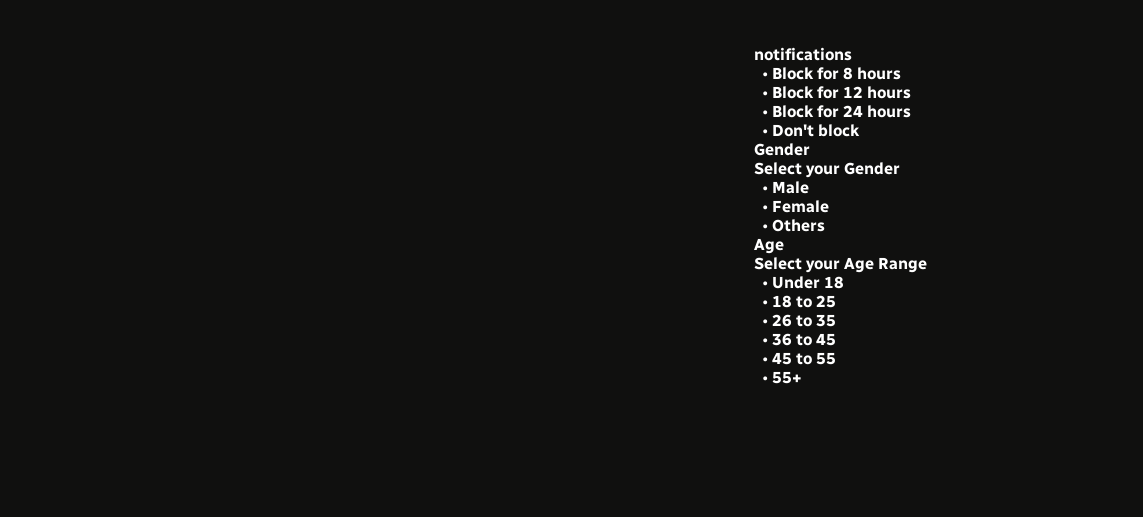notifications
  • Block for 8 hours
  • Block for 12 hours
  • Block for 24 hours
  • Don't block
Gender
Select your Gender
  • Male
  • Female
  • Others
Age
Select your Age Range
  • Under 18
  • 18 to 25
  • 26 to 35
  • 36 to 45
  • 45 to 55
  • 55+